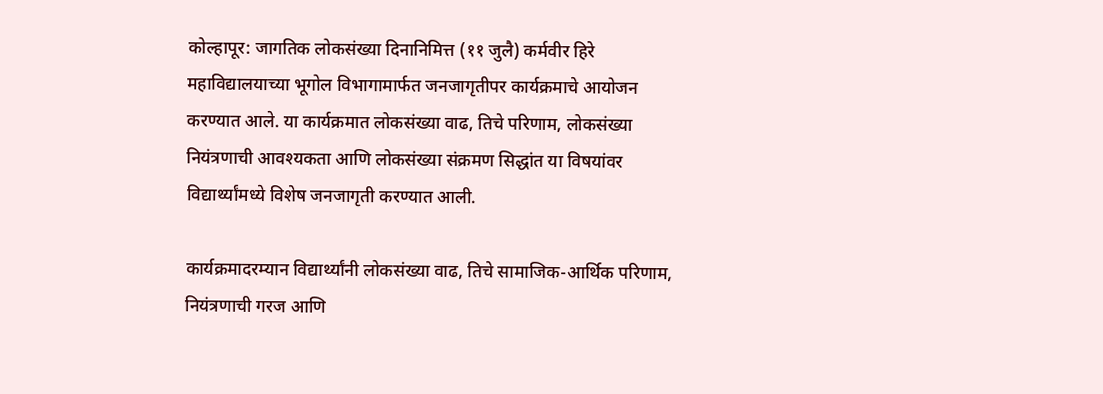कोल्हापूर: जागतिक लोकसंख्या दिनानिमित्त (११ जुलै) कर्मवीर हिरे महाविद्यालयाच्या भूगोल विभागामार्फत जनजागृतीपर कार्यक्रमाचे आयोजन करण्यात आले. या कार्यक्रमात लोकसंख्या वाढ, तिचे परिणाम, लोकसंख्या नियंत्रणाची आवश्यकता आणि लोकसंख्या संक्रमण सिद्धांत या विषयांवर विद्यार्थ्यांमध्ये विशेष जनजागृती करण्यात आली.

कार्यक्रमादरम्यान विद्यार्थ्यांनी लोकसंख्या वाढ, तिचे सामाजिक-आर्थिक परिणाम, नियंत्रणाची गरज आणि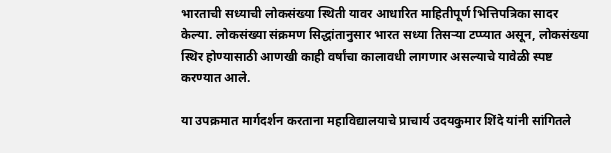भारताची सध्याची लोकसंख्या स्थिती यावर आधारित माहितीपूर्ण भित्तिपत्रिका सादर केल्या. लोकसंख्या संक्रमण सिद्धांतानुसार भारत सध्या तिसऱ्या टप्प्यात असून, लोकसंख्या स्थिर होण्यासाठी आणखी काही वर्षांचा कालावधी लागणार असल्याचे यावेळी स्पष्ट करण्यात आले.

या उपक्रमात मार्गदर्शन करताना महाविद्यालयाचे प्राचार्य उदयकुमार शिंदे यांनी सांगितले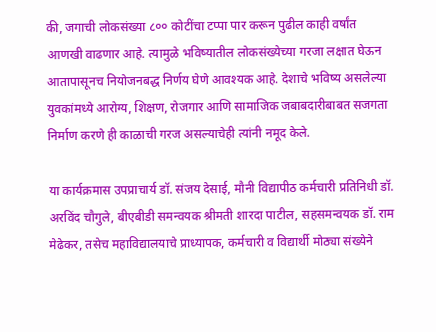की, जगाची लोकसंख्या ८०० कोटींचा टप्पा पार करून पुढील काही वर्षांत आणखी वाढणार आहे. त्यामुळे भविष्यातील लोकसंख्येच्या गरजा लक्षात घेऊन आतापासूनच नियोजनबद्ध निर्णय घेणे आवश्यक आहे. देशाचे भविष्य असलेल्या युवकांमध्ये आरोग्य, शिक्षण, रोजगार आणि सामाजिक जबाबदारीबाबत सजगता निर्माण करणे ही काळाची गरज असल्याचेही त्यांनी नमूद केले.

या कार्यक्रमास उपप्राचार्य डॉ. संजय देसाई, मौनी विद्यापीठ कर्मचारी प्रतिनिधी डॉ. अरविंद चौगुले, बीएबीडी समन्वयक श्रीमती शारदा पाटील, सहसमन्वयक डॉ. राम मेढेकर, तसेच महाविद्यालयाचे प्राध्यापक, कर्मचारी व विद्यार्थी मोठ्या संख्येने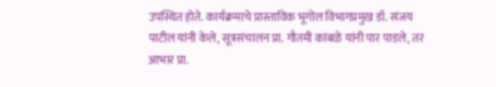उपस्थित होते. कार्यक्रमाचे प्रास्ताविक भूगोल विभागप्रमुख डॉ. संजय पाटील यांनी केले, सूत्रसंचालन प्रा. गौतमी कांबळे यांनी पार पाडले, तर आभार प्रा.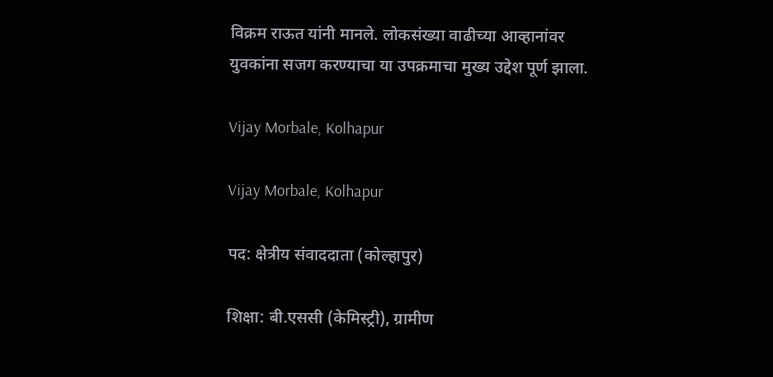विक्रम राऊत यांनी मानले. लोकसंख्या वाढीच्या आव्हानांवर युवकांना सजग करण्याचा या उपक्रमाचा मुख्य उद्देश पूर्ण झाला.

Vijay Morbale, Kolhapur

Vijay Morbale, Kolhapur

पद: क्षेत्रीय संवाददाता (कोल्हापुर)

शिक्षा: बी.एससी (केमिस्ट्री), ग्रामीण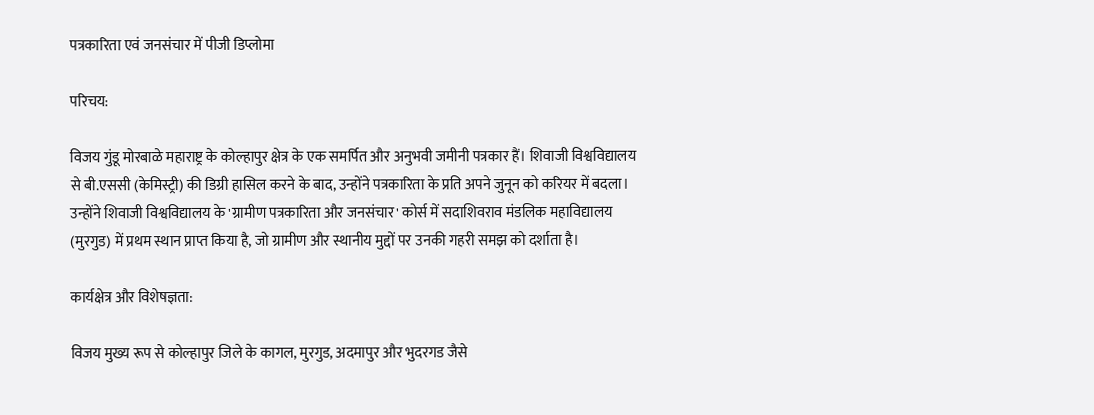पत्रकारिता एवं जनसंचार में पीजी डिप्लोमा

परिचय:

विजय गुंडू मोरबाळे महाराष्ट्र के कोल्हापुर क्षेत्र के एक समर्पित और अनुभवी जमीनी पत्रकार हैं। शिवाजी विश्वविद्यालय से बी.एससी (केमिस्ट्री) की डिग्री हासिल करने के बाद, उन्होंने पत्रकारिता के प्रति अपने जुनून को करियर में बदला। उन्होंने शिवाजी विश्वविद्यालय के 'ग्रामीण पत्रकारिता और जनसंचार' कोर्स में सदाशिवराव मंडलिक महाविद्यालय (मुरगुड) में प्रथम स्थान प्राप्त किया है, जो ग्रामीण और स्थानीय मुद्दों पर उनकी गहरी समझ को दर्शाता है।

कार्यक्षेत्र और विशेषज्ञता:

विजय मुख्य रूप से कोल्हापुर जिले के कागल, मुरगुड, अदमापुर और भुदरगड जैसे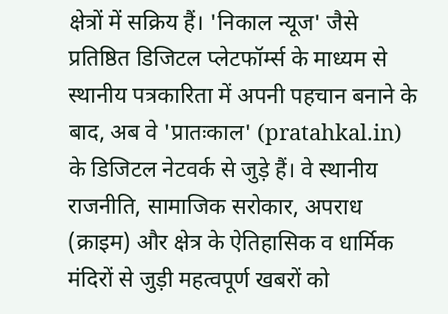क्षेत्रों में सक्रिय हैं। 'निकाल न्यूज' जैसे प्रतिष्ठित डिजिटल प्लेटफॉर्म्स के माध्यम से स्थानीय पत्रकारिता में अपनी पहचान बनाने के बाद, अब वे 'प्रातःकाल' (pratahkal.in) के डिजिटल नेटवर्क से जुड़े हैं। वे स्थानीय राजनीति, सामाजिक सरोकार, अपराध (क्राइम) और क्षेत्र के ऐतिहासिक व धार्मिक मंदिरों से जुड़ी महत्वपूर्ण खबरों को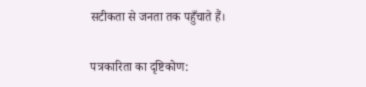सटीकता से जनता तक पहुँचाते हैं।

पत्रकारिता का दृष्टिकोण: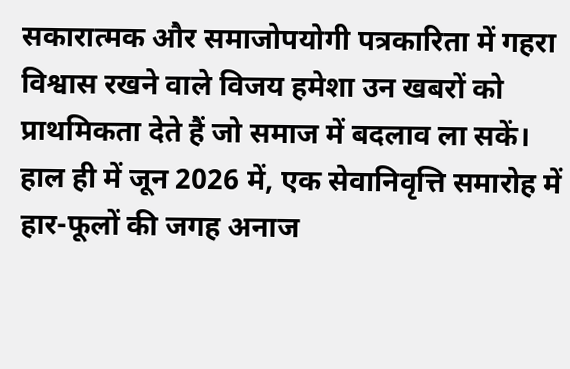सकारात्मक और समाजोपयोगी पत्रकारिता में गहरा विश्वास रखने वाले विजय हमेशा उन खबरों को प्राथमिकता देते हैं जो समाज में बदलाव ला सकें। हाल ही में जून 2026 में, एक सेवानिवृत्ति समारोह में हार-फूलों की जगह अनाज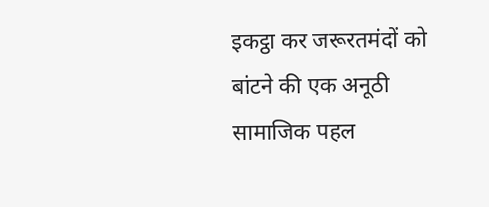इकट्ठा कर जरूरतमंदों को बांटने की एक अनूठी सामाजिक पहल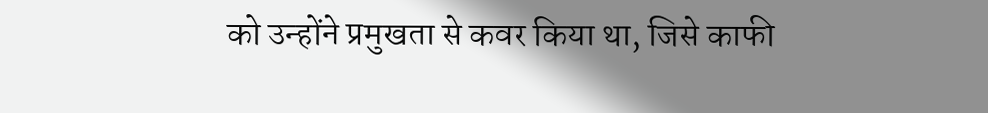को उन्होंने प्रमुखता से कवर किया था, जिसे काफी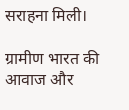सराहना मिली।

ग्रामीण भारत की आवाज और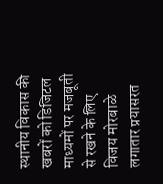स्थानीय विकास की खबरों को डिजिटल माध्यमों पर मजबूती से रखने के लिए विजय मोरबाळे लगातार प्रयासरत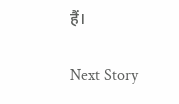हैं।

Next Story